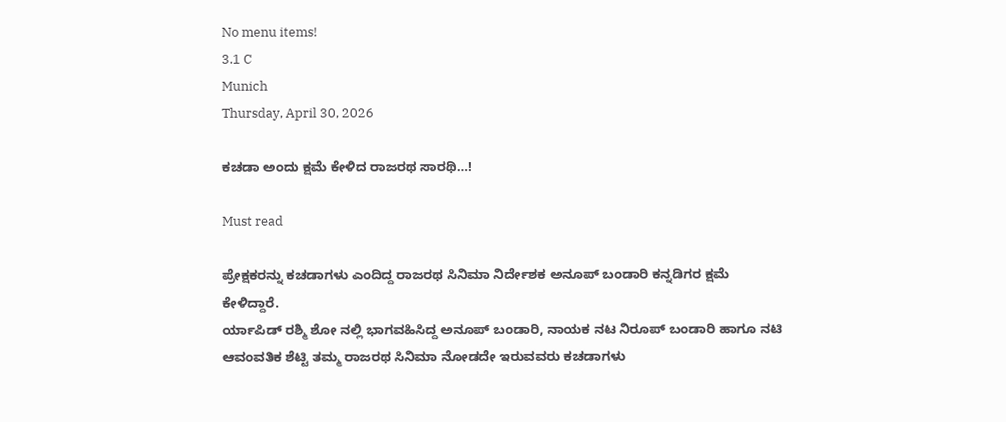No menu items!
3.1 C
Munich
Thursday, April 30, 2026

ಕಚಡಾ ಅಂದು ಕ್ಷಮೆ ಕೇಳಿದ ರಾಜರಥ ಸಾರಥಿ…!

Must read

ಪ್ರೇಕ್ಷಕರನ್ನು ಕಚಡಾಗಳು ಎಂದಿದ್ದ ರಾಜರಥ ಸಿನಿಮಾ‌ ನಿರ್ದೇಶಕ‌ ಅನೂಪ್ ಬಂಡಾರಿ ಕನ್ನಡಿಗರ ಕ್ಷಮೆ ಕೇಳಿದ್ದಾರೆ.
ರ್ಯಾಪಿಡ್ ರಶ್ಮಿ ಶೋ ನಲ್ಲಿ ಭಾಗವಹಿಸಿದ್ದ ಅನೂಪ್ ಬಂಡಾರಿ, ನಾಯಕ ನಟ ನಿರೂಪ್ ಬಂಡಾರಿ ಹಾಗೂ ನಟಿ‌ ಆವಂವತಿಕ‌ ಶೆಟ್ಟಿ ತಮ್ಮ‌ ರಾಜರಥ ಸಿನಿಮಾ ನೋಡದೇ ಇರುವವರು ಕಚಡಾಗಳು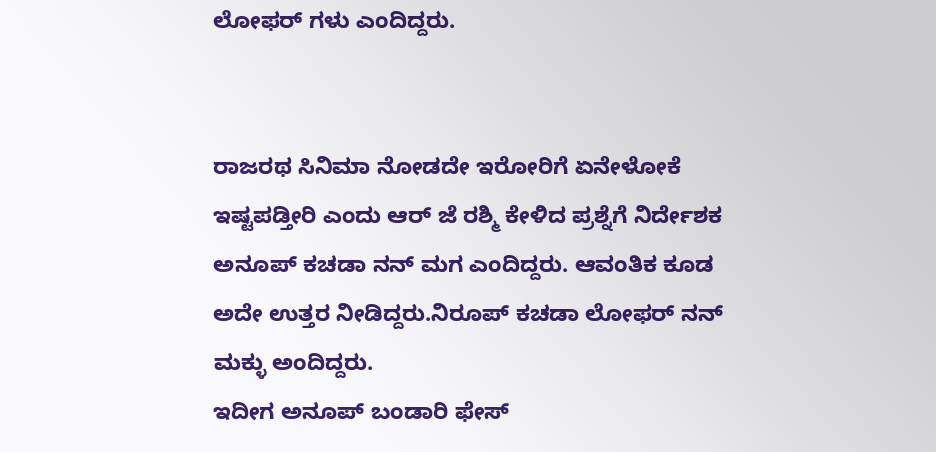ಲೋಫರ್ ಗಳು ಎಂದಿದ್ದರು.


ರಾಜರಥ ಸಿನಿಮಾ‌ ನೋಡದೇ ಇರೋರಿಗೆ ಏನೇಳೋಕೆ ಇಷ್ಟಪಡ್ತೀರಿ ಎಂದು ಆರ್ ಜೆ ರಶ್ಮಿ ಕೇಳಿದ ಪ್ರಶ್ನೆಗೆ ನಿರ್ದೇಶಕ ಅನೂಪ್ ಕಚಡಾ ನನ್ ಮಗ ಎಂದಿದ್ದರು. ಆವಂತಿಕ ಕೂಡ ಅದೇ ಉತ್ತರ ನೀಡಿದ್ದರು.ನಿರೂಪ್ ಕಚಡಾ ಲೋಫರ್ ನನ್ ಮಕ್ಳು ಅಂದಿದ್ದರು.
ಇದೀಗ ಅನೂಪ್ ಬಂಡಾರಿ ಫೇಸ್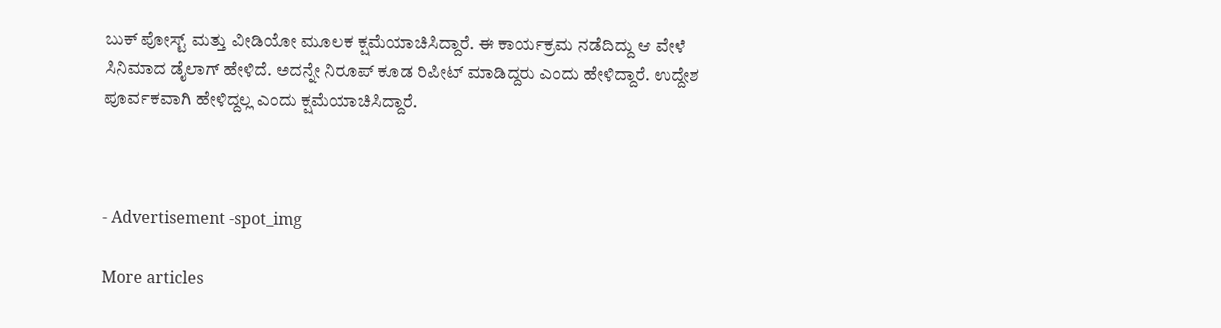ಬುಕ್ ಪೋಸ್ಟ್ ಮತ್ತು ವೀಡಿಯೋ ಮೂಲಕ ಕ್ಷಮೆಯಾಚಿಸಿದ್ದಾರೆ. ಈ ಕಾರ್ಯಕ್ರಮ ನಡೆದಿದ್ದು ಆ ವೇಳೆ ಸಿನಿಮಾದ ಡೈಲಾಗ್ ಹೇಳಿದೆ. ಅದನ್ನೇ ನಿರೂಪ್ ಕೂಡ ರಿಪೀಟ್ ಮಾಡಿದ್ದರು ಎಂದು ಹೇಳಿದ್ದಾರೆ. ಉದ್ದೇಶ ಪೂರ್ವಕವಾಗಿ ಹೇಳಿದ್ದಲ್ಲ ಎಂದು ಕ್ಷಮೆಯಾಚಿಸಿದ್ದಾರೆ.



- Advertisement -spot_img

More articles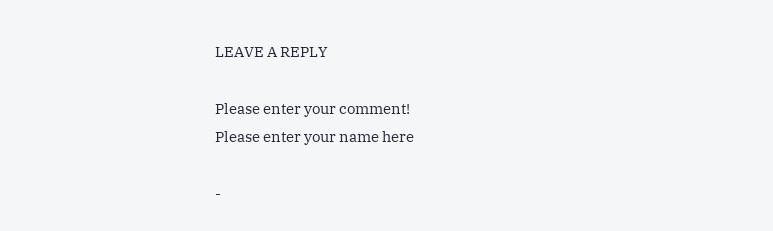LEAVE A REPLY

Please enter your comment!
Please enter your name here

-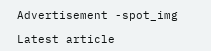Advertisement -spot_img

Latest article